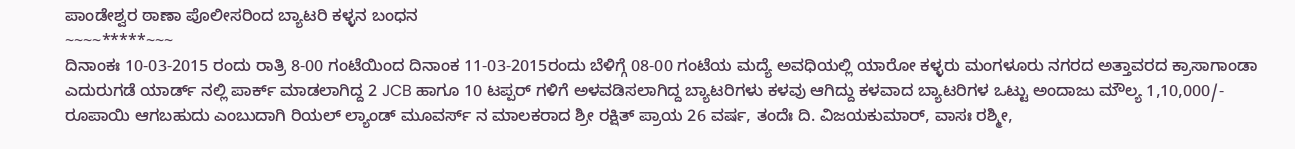ಪಾಂಡೇಶ್ವರ ಠಾಣಾ ಪೊಲೀಸರಿಂದ ಬ್ಯಾಟರಿ ಕಳ್ಳನ ಬಂಧನ
~~~~*****~~~
ದಿನಾಂಕಃ 10-03-2015 ರಂದು ರಾತ್ರಿ 8-00 ಗಂಟೆಯಿಂದ ದಿನಾಂಕ 11-03-2015ರಂದು ಬೆಳಿಗ್ಗೆ 08-00 ಗಂಟೆಯ ಮದ್ಯೆ ಅವಧಿಯಲ್ಲಿ ಯಾರೋ ಕಳ್ಳರು ಮಂಗಳೂರು ನಗರದ ಅತ್ತಾವರದ ಕ್ರಾಸಾಗಾಂಡಾ ಎದುರುಗಡೆ ಯಾರ್ಡ್ ನಲ್ಲಿ ಪಾರ್ಕ್ ಮಾಡಲಾಗಿದ್ದ 2 JCB ಹಾಗೂ 10 ಟಪ್ಪರ್ ಗಳಿಗೆ ಅಳವಡಿಸಲಾಗಿದ್ದ ಬ್ಯಾಟರಿಗಳು ಕಳವು ಆಗಿದ್ದು ಕಳವಾದ ಬ್ಯಾಟರಿಗಳ ಒಟ್ಟು ಅಂದಾಜು ಮೌಲ್ಯ 1,10,000/- ರೂಪಾಯಿ ಆಗಬಹುದು ಎಂಬುದಾಗಿ ರಿಯಲ್ ಲ್ಯಾಂಡ್ ಮೂವರ್ಸ್ ನ ಮಾಲಕರಾದ ಶ್ರೀ ರಕ್ಷಿತ್ ಪ್ರಾಯ 26 ವರ್ಷ, ತಂದೆಃ ದಿ. ವಿಜಯಕುಮಾರ್, ವಾಸಃ ರಶ್ಮೀ,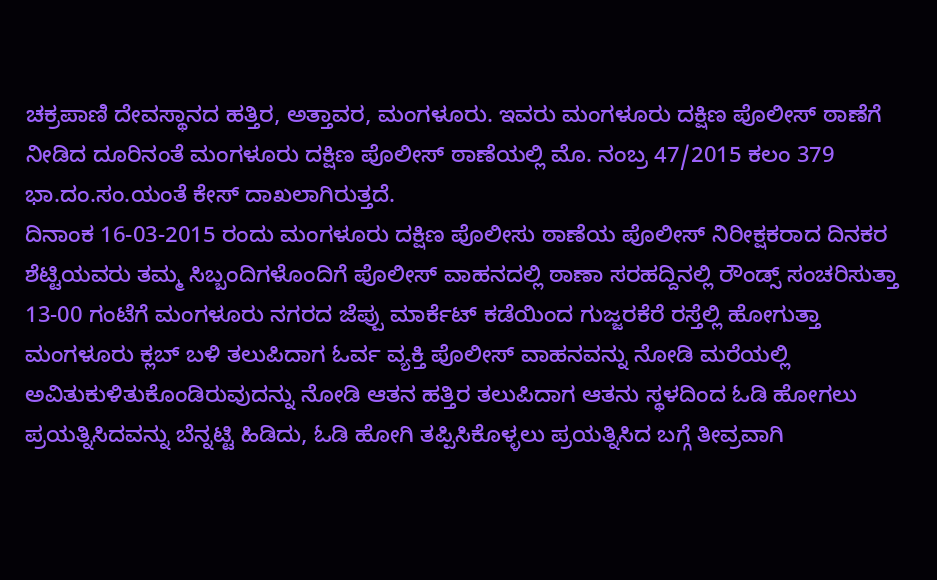ಚಕ್ರಪಾಣಿ ದೇವಸ್ಥಾನದ ಹತ್ತಿರ, ಅತ್ತಾವರ, ಮಂಗಳೂರು. ಇವರು ಮಂಗಳೂರು ದಕ್ಷಿಣ ಪೊಲೀಸ್ ಠಾಣೆಗೆ ನೀಡಿದ ದೂರಿನಂತೆ ಮಂಗಳೂರು ದಕ್ಷಿಣ ಪೊಲೀಸ್ ಠಾಣೆಯಲ್ಲಿ ಮೊ. ನಂಬ್ರ 47/2015 ಕಲಂ 379 ಭಾ.ದಂ.ಸಂ.ಯಂತೆ ಕೇಸ್ ದಾಖಲಾಗಿರುತ್ತದೆ.
ದಿನಾಂಕ 16-03-2015 ರಂದು ಮಂಗಳೂರು ದಕ್ಷಿಣ ಪೊಲೀಸು ಠಾಣೆಯ ಪೊಲೀಸ್ ನಿರೀಕ್ಷಕರಾದ ದಿನಕರ ಶೆಟ್ಟಿಯವರು ತಮ್ಮ ಸಿಬ್ಬಂದಿಗಳೊಂದಿಗೆ ಪೊಲೀಸ್ ವಾಹನದಲ್ಲಿ ಠಾಣಾ ಸರಹದ್ದಿನಲ್ಲಿ ರೌಂಡ್ಸ್ ಸಂಚರಿಸುತ್ತಾ 13-00 ಗಂಟೆಗೆ ಮಂಗಳೂರು ನಗರದ ಜೆಪ್ಪು ಮಾರ್ಕೆಟ್ ಕಡೆಯಿಂದ ಗುಜ್ಜರಕೆರೆ ರಸ್ತೆಲ್ಲಿ ಹೋಗುತ್ತಾ ಮಂಗಳೂರು ಕ್ಲಬ್ ಬಳಿ ತಲುಪಿದಾಗ ಓರ್ವ ವ್ಯಕ್ತಿ ಪೊಲೀಸ್ ವಾಹನವನ್ನು ನೋಡಿ ಮರೆಯಲ್ಲಿ ಅವಿತುಕುಳಿತುಕೊಂಡಿರುವುದನ್ನು ನೋಡಿ ಆತನ ಹತ್ತಿರ ತಲುಪಿದಾಗ ಆತನು ಸ್ಥಳದಿಂದ ಓಡಿ ಹೋಗಲು ಪ್ರಯತ್ನಿಸಿದವನ್ನು ಬೆನ್ನಟ್ಟಿ ಹಿಡಿದು, ಓಡಿ ಹೋಗಿ ತಪ್ಪಿಸಿಕೊಳ್ಳಲು ಪ್ರಯತ್ನಿಸಿದ ಬಗ್ಗೆ ತೀವ್ರವಾಗಿ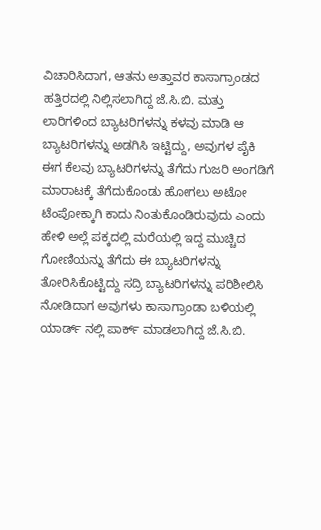ವಿಚಾರಿಸಿದಾಗ, ಆತನು ಅತ್ತಾವರ ಕಾಸಾಗ್ರಾಂಡದ ಹತ್ತಿರದಲ್ಲಿ ನಿಲ್ಲಿಸಲಾಗಿದ್ದ ಜೆ.ಸಿ.ಬಿ. ಮತ್ತು ಲಾರಿಗಳಿಂದ ಬ್ಯಾಟರಿಗಳನ್ನು ಕಳವು ಮಾಡಿ ಆ ಬ್ಯಾಟರಿಗಳನ್ನು ಅಡಗಿಸಿ ಇಟ್ಟಿದ್ದು, ಅವುಗಳ ಪೈಕಿ ಈಗ ಕೆಲವು ಬ್ಯಾಟರಿಗಳನ್ನು ತೆಗೆದು ಗುಜರಿ ಅಂಗಡಿಗೆ ಮಾರಾಟಕ್ಕೆ ತೆಗೆದುಕೊಂಡು ಹೋಗಲು ಅಟೋ ಟೆಂಪೋಕ್ಕಾಗಿ ಕಾದು ನಿಂತುಕೊಂಡಿರುವುದು ಎಂದು ಹೇಳಿ ಅಲ್ಲೆ ಪಕ್ಕದಲ್ಲಿ ಮರೆಯಲ್ಲಿ ಇದ್ದ ಮುಚ್ಚಿದ ಗೋಣಿಯನ್ನು ತೆಗೆದು ಈ ಬ್ಯಾಟರಿಗಳನ್ನು ತೋರಿಸಿಕೊಟ್ಟಿದ್ದು ಸದ್ರಿ ಬ್ಯಾಟರಿಗಳನ್ನು ಪರಿಶೀಲಿಸಿ ನೋಡಿದಾಗ ಅವುಗಳು ಕಾಸಾಗ್ರಾಂಡಾ ಬಳಿಯಲ್ಲಿ ಯಾರ್ಡ್ ನಲ್ಲಿ ಪಾರ್ಕ್ ಮಾಡಲಾಗಿದ್ದ ಜೆ.ಸಿ.ಬಿ.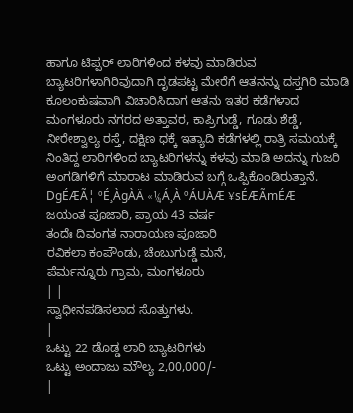ಹಾಗೂ ಟಿಪ್ಪರ್ ಲಾರಿಗಳಿಂದ ಕಳವು ಮಾಡಿರುವ ಬ್ಯಾಟರಿಗಳಾಗಿರಿವುದಾಗಿ ದೃಡಪಟ್ಟ ಮೇರೆಗೆ ಆತನನ್ನು ದಸ್ತಗಿರಿ ಮಾಡಿ ಕೂಲಂಕುಷವಾಗಿ ವಿಚಾರಿಸಿದಾಗ ಆತನು ಇತರ ಕಡೆಗಳಾದ ಮಂಗಳೂರು ನಗರದ ಅತ್ತಾವರ, ಕಾಪ್ರಿಗುಡ್ಡೆ, ಗೂಡು ಶೆಡ್ಡೆ, ನೀರೇಶ್ವಾಲ್ಯ ರಸ್ತೆ, ದಕ್ಷಿಣ ಧಕ್ಕೆ ಇತ್ಯಾದಿ ಕಡೆಗಳಲ್ಲಿ ರಾತ್ರಿ ಸಮಯಕ್ಕೆ ನಿಂತಿದ್ದ ಲಾರಿಗಳಿಂದ ಬ್ಯಾಟರಿಗಳನ್ನು ಕಳವು ಮಾಡಿ ಅದನ್ನು ಗುಜರಿ ಅಂಗಡಿಗಳಿಗೆ ಮಾರಾಟ ಮಾಡಿರುವ ಬಗ್ಗೆ ಒಪ್ಪಿಕೊಂಡಿರುತ್ತಾನೆ.
DgÉÆÃ¦ ºÉ¸ÀgÀÄ «¼Á¸À ºÁUÀÆ ¥sÉÆÃmÉÆ
ಜಯಂತ ಪೂಜಾರಿ, ಪ್ರಾಯ 43 ವರ್ಷ
ತಂದೆಃ ದಿವಂಗತ ನಾರಾಯಣ ಪೂಜಾರಿ
ರವಿಕಲಾ ಕಂಪೌಂಡು, ಚೆಂಬುಗುಡ್ಡೆ ಮನೆ,
ಪೆರ್ಮನ್ನೂರು ಗ್ರಾಮ, ಮಂಗಳೂರು
| |
ಸ್ವಾಧೀನಪಡಿಸಲಾದ ಸೊತ್ತುಗಳು.
|
ಒಟ್ಟು 22 ಡೊಡ್ಡ ಲಾರಿ ಬ್ಯಾಟರಿಗಳು
ಒಟ್ಟು ಅಂದಾಜು ಮೌಲ್ಯ 2,00,000/-
|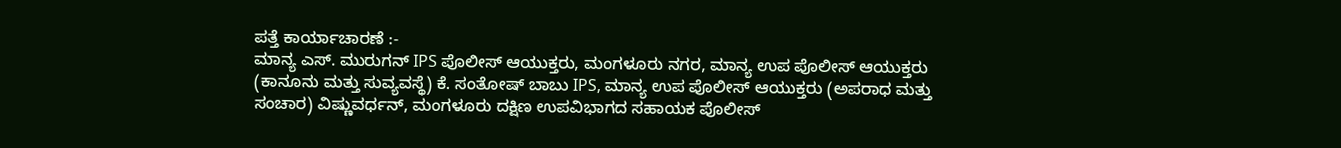ಪತ್ತೆ ಕಾರ್ಯಾಚಾರಣೆ :-
ಮಾನ್ಯ ಎಸ್. ಮುರುಗನ್ IPS ಪೊಲೀಸ್ ಆಯುಕ್ತರು, ಮಂಗಳೂರು ನಗರ, ಮಾನ್ಯ ಉಪ ಪೊಲೀಸ್ ಆಯುಕ್ತರು (ಕಾನೂನು ಮತ್ತು ಸುವ್ಯವಸ್ಥೆ) ಕೆ. ಸಂತೋಷ್ ಬಾಬು IPS, ಮಾನ್ಯ ಉಪ ಪೊಲೀಸ್ ಆಯುಕ್ತರು (ಅಪರಾಧ ಮತ್ತು ಸಂಚಾರ) ವಿಷ್ಣುವರ್ಧನ್, ಮಂಗಳೂರು ದಕ್ಷಿಣ ಉಪವಿಭಾಗದ ಸಹಾಯಕ ಪೊಲೀಸ್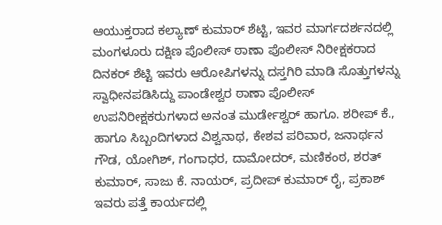ಆಯುಕ್ತರಾದ ಕಲ್ಯಾಣ್ ಕುಮಾರ್ ಶೆಟ್ಟಿ, ಇವರ ಮಾರ್ಗದರ್ಶನದಲ್ಲಿ ಮಂಗಳೂರು ದಕ್ಷಿಣ ಪೊಲೀಸ್ ಠಾಣಾ ಪೊಲೀಸ್ ನಿರೀಕ್ಷಕರಾದ ದಿನಕರ್ ಶೆಟ್ಟಿ ಇವರು ಆರೋಪಿಗಳನ್ನು ದಸ್ತಗಿರಿ ಮಾಡಿ ಸೊತ್ತುಗಳನ್ನು ಸ್ವಾಧೀನಪಡಿಸಿದ್ದು ಪಾಂಡೇಶ್ವರ ಠಾಣಾ ಪೊಲೀಸ್ ಉಪನಿರೀಕ್ಷಕರುಗಳಾದ ಅನಂತ ಮುರ್ಡೇಶ್ವರ್ ಹಾಗೂ. ಶರೀಪ್ ಕೆ., ಹಾಗೂ ಸಿಬ್ಬಂದಿಗಳಾದ ವಿಶ್ವನಾಥ, ಕೇಶವ ಪರಿವಾರ, ಜನಾರ್ಥನ ಗೌಡ, ಯೋಗಿಶ್, ಗಂಗಾಧರ, ದಾಮೋದರ್, ಮಣಿಕಂಠ, ಶರತ್ ಕುಮಾರ್, ಸಾಜು ಕೆ. ನಾಯರ್, ಪ್ರದೀಪ್ ಕುಮಾರ್ ರೈ, ಪ್ರಕಾಶ್ ಇವರು ಪತ್ತೆ ಕಾರ್ಯದಲ್ಲಿ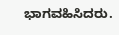ಭಾಗವಹಿಸಿದರು.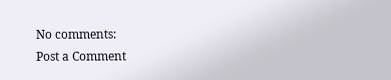No comments:
Post a Comment